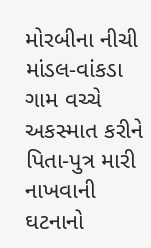મોરબીના નીચી માંડલ-વાંકડા ગામ વચ્ચે અકસ્માત કરીને પિતા-પુત્ર મારી નાખવાની ઘટનાનો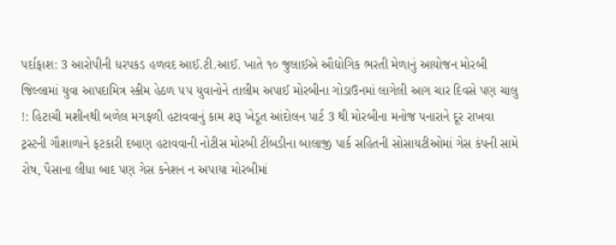પર્દાફાશ: 3 આરોપીની ધરપકડ હળવદ આઈ.ટી.આઈ. ખાતે ૧૦ જુલાઈએ ઔદ્યોગિક ભરતી મેળાનું આયોજન મોરબી જિલ્લામાં યુવા આપદામિત્ર સ્કીમ હેઠળ ૫૫ યુવાનોને તાલીમ અપાઈ મોરબીના ગોડાઉનમાં લાગેલી આગ ચાર દિવસે પણ ચાલુ !: હિટાચી મશીનથી બળેલ મગફળી હટાવવાનું કામ શરૂ ખેડૂત આંદોલન પાર્ટ 3 થી મોરબીના મનોજ પનારાને દૂર રાખવા ટ્રસ્ટની ગૌશાળાને ફટકારી દબાણ હટાવવાની નોટીસ મોરબી ટીંબડીના બાલાજી પાર્ક સહિતની સોસાયટીઓમાં ગેસ કંપની સામે રોષ, પૈસાના લીધા બાદ પણ ગેસ કનેશન ન અપાયા મોરબીમાં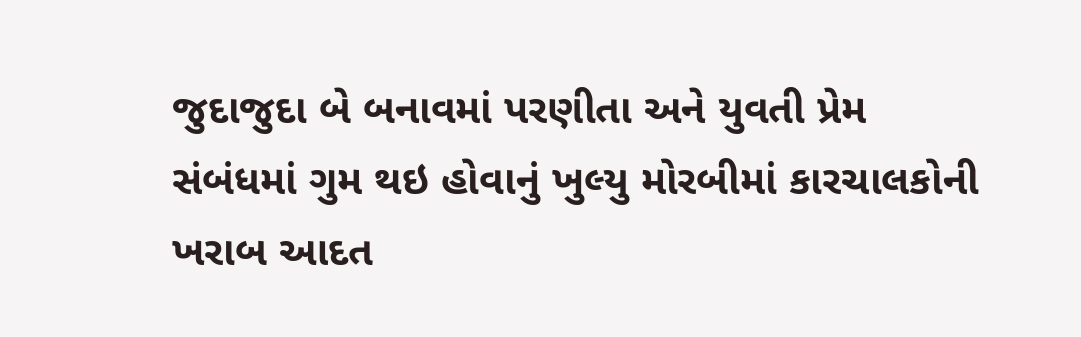જુદાજુદા બે બનાવમાં પરણીતા અને યુવતી પ્રેમ સંબંધમાં ગુમ થઇ હોવાનું ખુલ્યુ મોરબીમાં કારચાલકોની ખરાબ આદત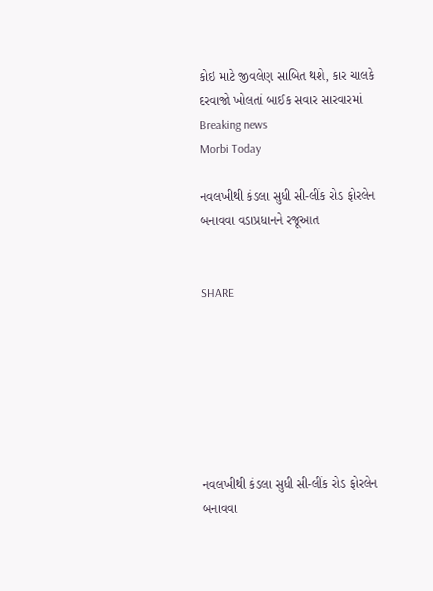કોઇ માટે જીવલેણ સાબિત થશે, કાર ચાલકે દરવાજો ખોલતાં બાઈક સવાર સારવારમાં
Breaking news
Morbi Today

નવલખીથી કંડલા સુધી સી-લીંક રોડ ફોરલેન બનાવવા વડાપ્રધાનને રજૂઆત


SHARE







નવલખીથી કંડલા સુધી સી-લીંક રોડ ફોરલેન બનાવવા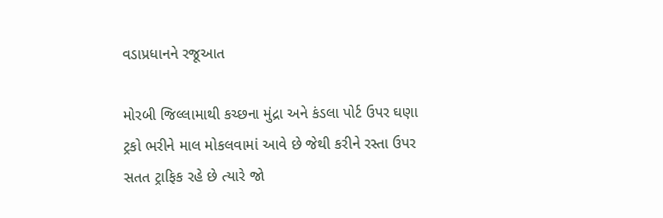વડાપ્રધાનને રજૂઆત

મોરબી જિલ્લામાથી કચ્છના મુંદ્રા અને કંડલા પોર્ટ ઉપર ઘણા ટ્રકો ભરીને માલ મોકલવામાં આવે છે જેથી કરીને રસ્તા ઉપર સતત ટ્રાફિક રહે છે ત્યારે જો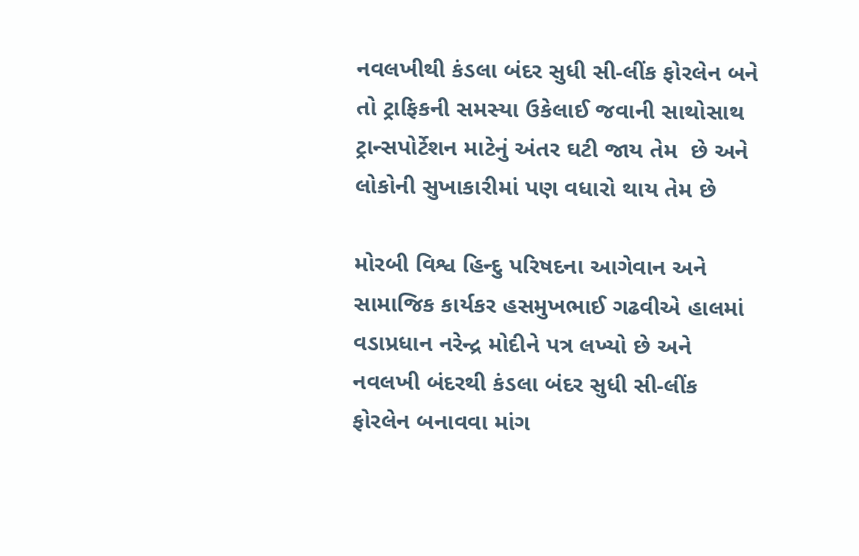નવલખીથી કંડલા બંદર સુધી સી-લીંક ફોરલેન બને તો ટ્રાફિકની સમસ્યા ઉકેલાઈ જવાની સાથોસાથ ટ્રાન્સપોર્ટેશન માટેનું અંતર ઘટી જાય તેમ  છે અને લોકોની સુખાકારીમાં પણ વધારો થાય તેમ છે

મોરબી વિશ્વ હિન્દુ પરિષદના આગેવાન અને સામાજિક કાર્યકર હસમુખભાઈ ગઢવીએ હાલમાં વડાપ્રધાન નરેન્દ્ર મોદીને પત્ર લખ્યો છે અને નવલખી બંદરથી કંડલા બંદર સુધી સી-લીંક ફોરલેન બનાવવા માંગ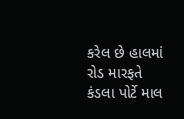કરેલ છે હાલમાં રોડ મારફતે કંડલા પોર્ટે માલ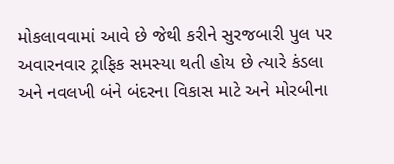મોકલાવવામાં આવે છે જેથી કરીને સુરજબારી પુલ પર અવારનવાર ટ્રાફિક સમસ્યા થતી હોય છે ત્યારે કંડલા અને નવલખી બંને બંદરના વિકાસ માટે અને મોરબીના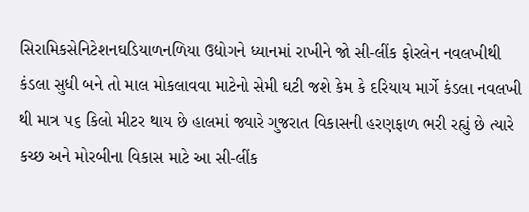સિરામિકસેનિટેશનઘડિયાળનળિયા ઉદ્યોગને ધ્યાનમાં રાખીને જો સી-લીંક ફોરલેન નવલખીથી કંડલા સુધી બને તો માલ મોકલાવવા માટેનો સેમી ઘટી જશે કેમ કે દરિયાય માર્ગે કંડલા નવલખી થી માત્ર ૫૬ કિલો મીટર થાય છે હાલમાં જ્યારે ગુજરાત વિકાસની હરણફાળ ભરી રહ્યું છે ત્યારે કચ્છ અને મોરબીના વિકાસ માટે આ સી-લીંક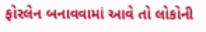ફોરલેન બનાવવામાં આવે તો લોકોની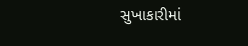સુખાકારીમાં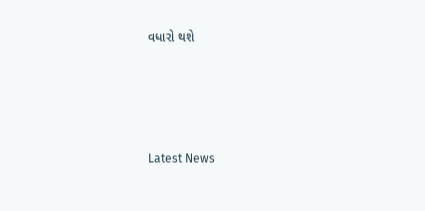વધારો થશે






Latest News